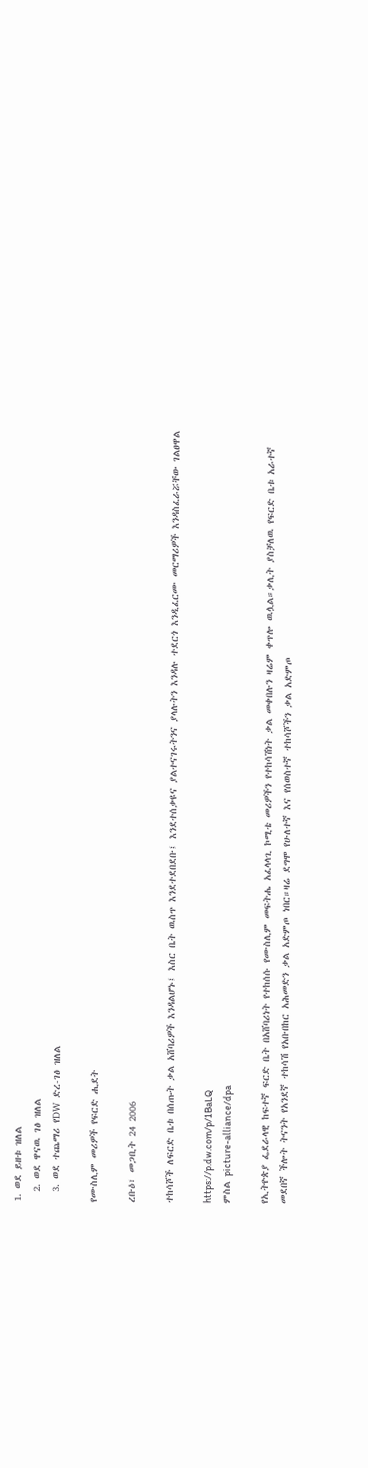1. ወደ ይዘቱ ዝለል
  2. ወደ ዋናዉ ገፅ ዝለል
  3. ወደ ተጨማሪ የDW ድረ-ገፅ ዝለል

የሙስሊም መሪዎች የፍርድ ሒደት

ረቡዕ፣ መጋቢት 24 2006

ተከሳሾች ለፍርድ ቤቱ በሰጡት ቃል አሸባሪዎች እንዳልሆኑ፤ እስር ቤት ዉስጥ እንደተደበደቡ፤ እንደተሰቃዩና ያልተናገሩትንና ያላሉትን እንዳሉ ተደርጎ እንዲፈርሙ መርማሪዎች እንዳስፈራሯቸው ገልፀዋል

https://p.dw.com/p/1BaLQ
ምስል picture-alliance/dpa

የኢትዮጵያ ፌደራላዊ ከፍተኛ ፍርድ ቤት በአሸባሪነት የተከሰሱ የሙስሊም መፍትሔ አፈላላጊ ኮሚቴ መሪዎችን የተከሳሽነት ቃል መቀበሉን ዛሬም ቀጥሎ ዉሏል።ቃሊት ያስቻለዉ የፍርድ ቤቱ አራተኛ መደበኛ ችሎት ትናንት የአንደኛ ተከሳሽ የአቡበከር አሕመድን ቃል አድምጦ ነበር።ዛሬ ደግሞ የሁለተኛ እና የሰወስተኛ ተከሳሾችን ቃል አድምጦ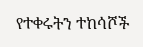የተቀሩትን ተከሳሾች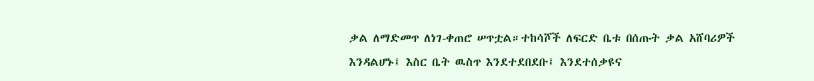ቃል ለማድመጥ ለነገ-ቀጠሮ ሠጥቷል።ተከሳሾች ለፍርድ ቤቱ በሰጡት ቃል አሸባሪዎች እንዳልሆኑ፤ እስር ቤት ዉስጥ እንደተደበደቡ፤ እንደተሰቃዩና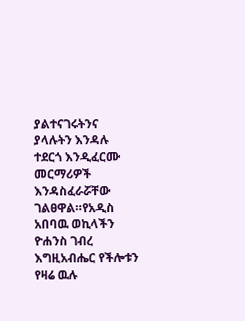ያልተናገሩትንና ያላሉትን እንዳሉ ተደርጎ እንዲፈርሙ መርማሪዎች እንዳስፈራሯቸው ገልፀዋል።የአዲስ አበባዉ ወኪላችን ዮሐንስ ገብረ እግዚአብሔር የችሎቱን የዛሬ ዉሉ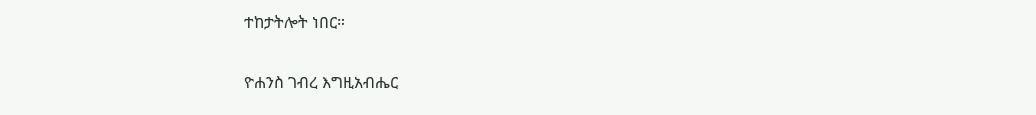ተከታትሎት ነበር።

ዮሐንስ ገብረ እግዚአብሔር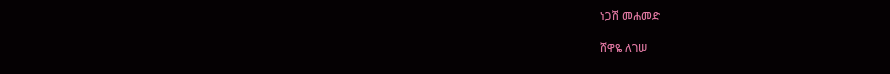ነጋሽ መሐመድ

ሸዋዬ ለገሠ